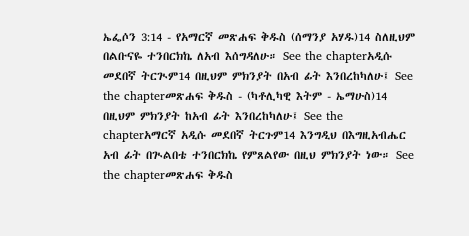ኤፌሶን 3:14 - የአማርኛ መጽሐፍ ቅዱስ (ሰማንያ አሃዱ)14 ስለዚህም በልቡናዬ ተንበርክኬ ለአብ እሰግዳለሁ። See the chapterአዲሱ መደበኛ ትርጒም14 በዚህም ምክንያት በአብ ፊት እንበረከካለሁ፤ See the chapterመጽሐፍ ቅዱስ - (ካቶሊካዊ እትም - ኤማሁስ)14 በዚህም ምክንያት ከአብ ፊት እንበረከካለሁ፤ See the chapterአማርኛ አዲሱ መደበኛ ትርጉም14 እንግዲህ በእግዚአብሔር አብ ፊት በጒልበቴ ተንበርክኬ የምጸልየው በዚህ ምክንያት ነው። See the chapterመጽሐፍ ቅዱስ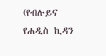(የብሉይና የሐዲስ ኪዳን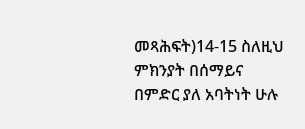መጻሕፍት)14-15 ስለዚህ ምክንያት በሰማይና በምድር ያለ አባትነት ሁሉ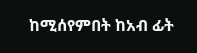ከሚሰየምበት ከአብ ፊት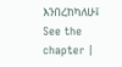እንበረከካለሁ፤ See the chapter |